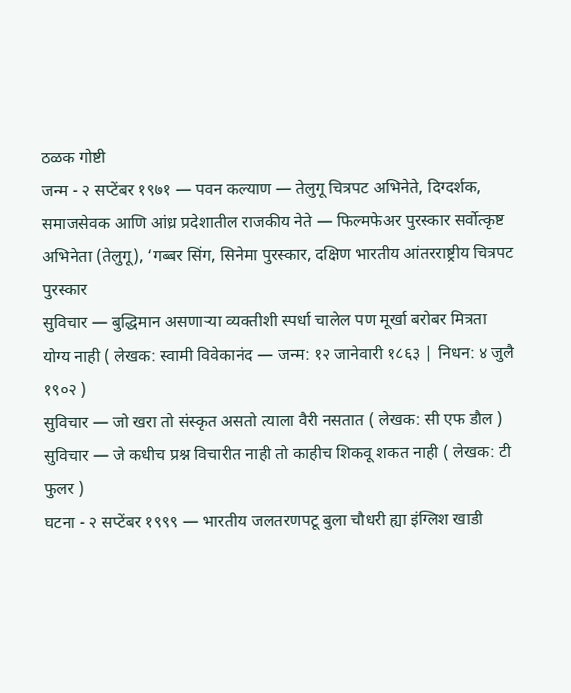ठळक गोष्टी
जन्म - २ सप्टेंबर १९७१ — पवन कल्याण — तेलुगू चित्रपट अभिनेते, दिग्दर्शक, समाजसेवक आणि आंध्र प्रदेशातील राजकीय नेते — फिल्मफेअर पुरस्कार सर्वोत्कृष्ट अभिनेता (तेलुगू), ‘गब्बर सिंग, सिनेमा पुरस्कार, दक्षिण भारतीय आंतरराष्ट्रीय चित्रपट पुरस्कार
सुविचार — बुद्धिमान असणाऱ्या व्यक्तीशी स्पर्धा चालेल पण मूर्खा बरोबर मित्रता योग्य नाही ( लेखक: स्वामी विवेकानंद — जन्म: १२ जानेवारी १८६३ | निधन: ४ जुलै १९०२ )
सुविचार — जो खरा तो संस्कृत असतो त्याला वैरी नसतात ( लेखक: सी एफ डौल )
सुविचार — जे कधीच प्रश्न विचारीत नाही तो काहीच शिकवू शकत नाही ( लेखक: टी फुलर )
घटना - २ सप्टेंबर १९९९ — भारतीय जलतरणपटू बुला चौधरी ह्या इंग्लिश खाडी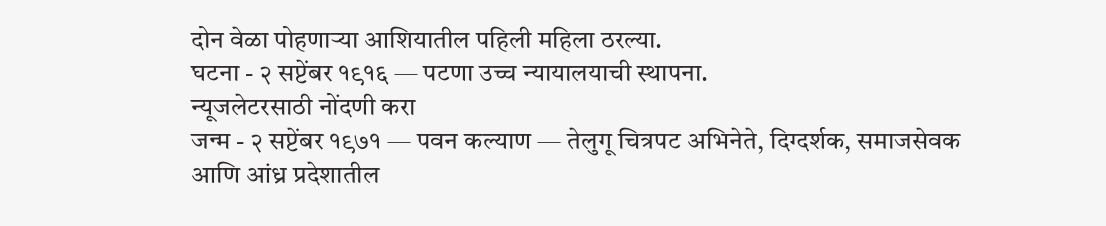दोन वेळा पोहणाऱ्या आशियातील पहिली महिला ठरल्या.
घटना - २ सप्टेंबर १९१६ — पटणा उच्च न्यायालयाची स्थापना.
न्यूजलेटरसाठी नोंदणी करा
जन्म - २ सप्टेंबर १९७१ — पवन कल्याण — तेलुगू चित्रपट अभिनेते, दिग्दर्शक, समाजसेवक आणि आंध्र प्रदेशातील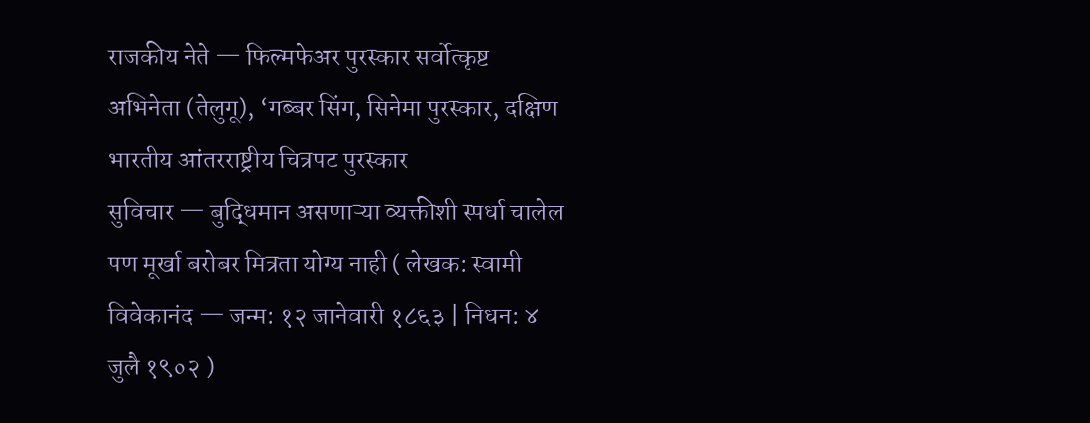राजकीय नेते — फिल्मफेअर पुरस्कार सर्वोत्कृष्ट अभिनेता (तेलुगू), ‘गब्बर सिंग, सिनेमा पुरस्कार, दक्षिण भारतीय आंतरराष्ट्रीय चित्रपट पुरस्कार
सुविचार — बुद्धिमान असणाऱ्या व्यक्तीशी स्पर्धा चालेल पण मूर्खा बरोबर मित्रता योग्य नाही ( लेखक: स्वामी विवेकानंद — जन्म: १२ जानेवारी १८६३ | निधन: ४ जुलै १९०२ )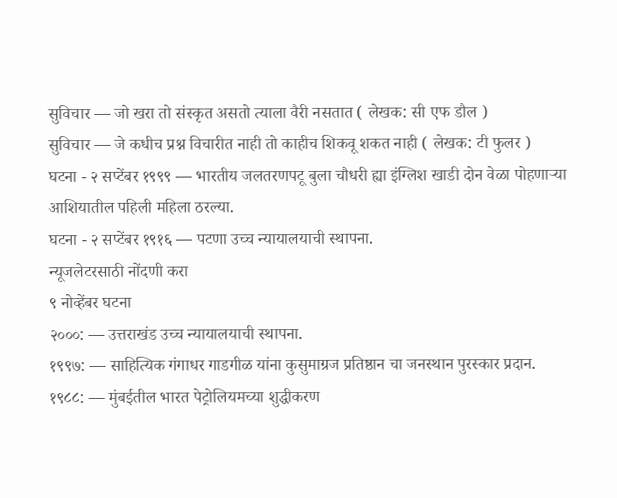सुविचार — जो खरा तो संस्कृत असतो त्याला वैरी नसतात ( लेखक: सी एफ डौल )
सुविचार — जे कधीच प्रश्न विचारीत नाही तो काहीच शिकवू शकत नाही ( लेखक: टी फुलर )
घटना - २ सप्टेंबर १९९९ — भारतीय जलतरणपटू बुला चौधरी ह्या इंग्लिश खाडी दोन वेळा पोहणाऱ्या आशियातील पहिली महिला ठरल्या.
घटना - २ सप्टेंबर १९१६ — पटणा उच्च न्यायालयाची स्थापना.
न्यूजलेटरसाठी नोंदणी करा
९ नोव्हेंबर घटना
२०००: — उत्तराखंड उच्च न्यायालयाची स्थापना.
१९९७: — साहित्यिक गंगाधर गाडगीळ यांना कुसुमाग्रज प्रतिष्ठान चा जनस्थान पुरस्कार प्रदान.
१९८८: — मुंबईतील भारत पेट्रोलियमच्या शुद्धीकरण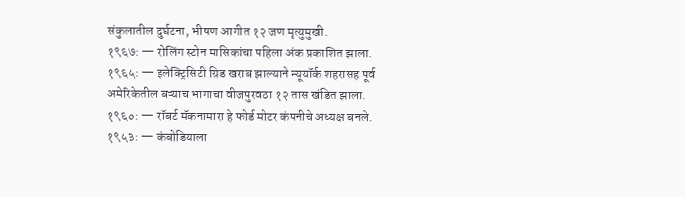संकुलातील दुर्घटना, भीषण आगीत १२ जण मृत्युमुखी.
१९६७: — रोलिंग स्टोन मासिकांचा पहिला अंक प्रकाशित झाला.
१९६५: — इलेक्ट्रिसिटी ग्रिड खराब झाल्याने न्यूयॉर्क शहरासह पूर्व अमेरिकेतील बऱ्याच भागाचा वीजपुरवठा १२ तास खंडित झाला.
१९६०: — रॉबर्ट मॅकनामारा हे फोर्ड मोटर कंपनीचे अध्यक्ष बनले.
१९५३: — कंबोडियाला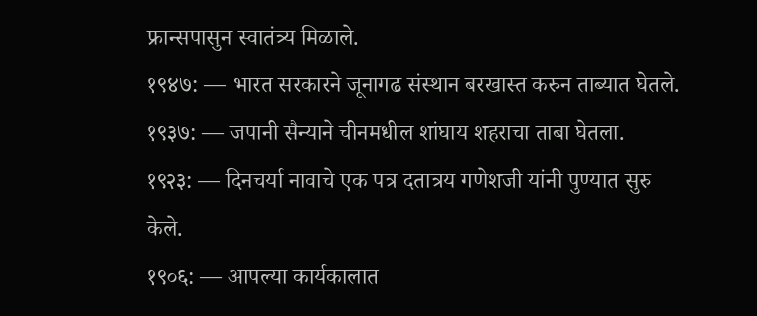फ्रान्सपासुन स्वातंत्र्य मिळाले.
१९४७: — भारत सरकारने जूनागढ संस्थान बरखास्त करुन ताब्यात घेतले.
१९३७: — जपानी सैन्याने चीनमधील शांघाय शहराचा ताबा घेतला.
१९२३: — दिनचर्या नावाचे एक पत्र दतात्रय गणेशजी यांनी पुण्यात सुरु केले.
१९०६: — आपल्या कार्यकालात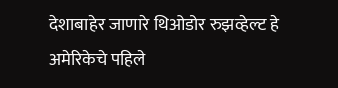देशाबाहेर जाणारे थिओडोर रुझव्हेल्ट हे अमेरिकेचे पहिले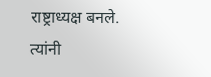राष्ट्राध्यक्ष बनले. त्यांनी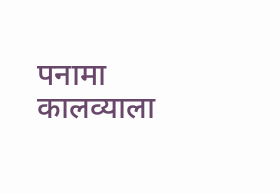पनामा कालव्याला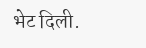भेट दिली.